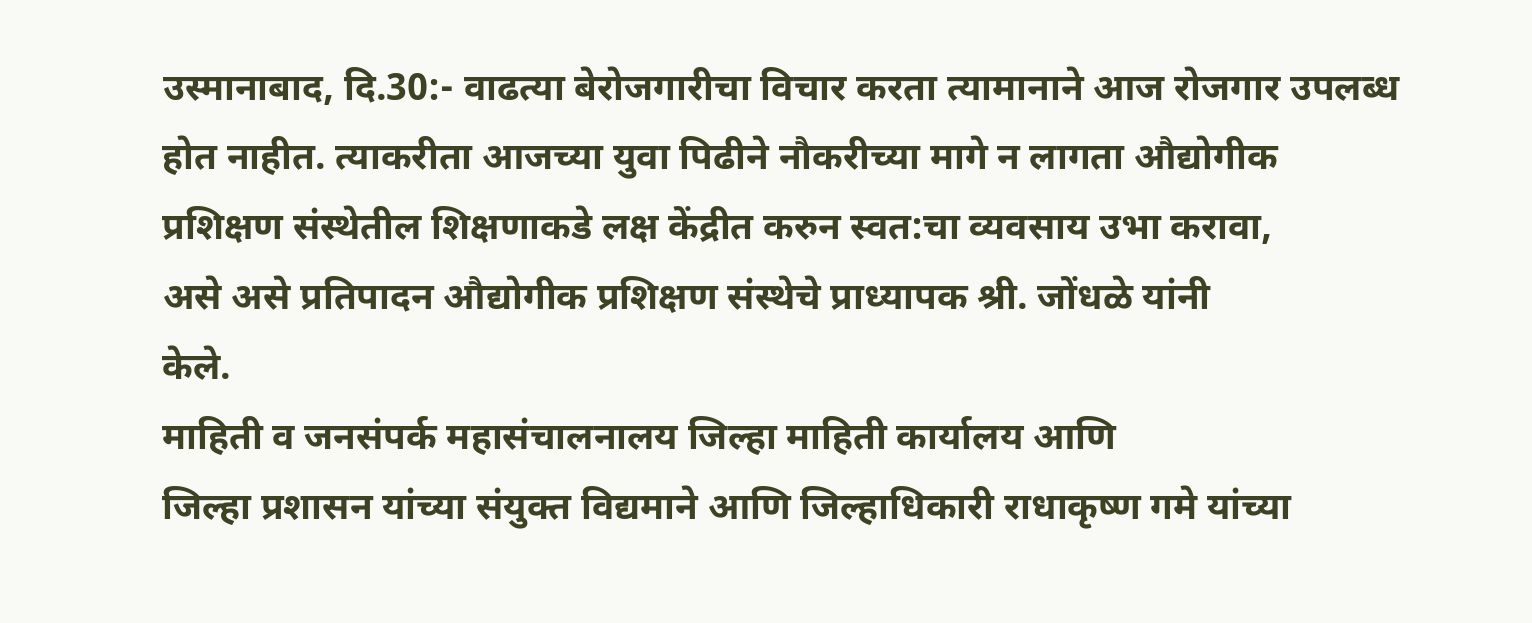उस्मानाबाद, दि.30:- वाढत्या बेरोजगारीचा विचार करता त्यामानाने आज रोजगार उपलब्ध
होत नाहीत. त्याकरीता आजच्या युवा पिढीने नौकरीच्या मागे न लागता औद्योगीक
प्रशिक्षण संस्थेतील शिक्षणाकडे लक्ष केंद्रीत करुन स्वत:चा व्यवसाय उभा करावा,
असे असे प्रतिपादन औद्योगीक प्रशिक्षण संस्थेचे प्राध्यापक श्री. जोंधळे यांनी
केले.
माहिती व जनसंपर्क महासंचालनालय जिल्हा माहिती कार्यालय आणि
जिल्हा प्रशासन यांच्या संयुक्त विद्यमाने आणि जिल्हाधिकारी राधाकृष्ण गमे यांच्या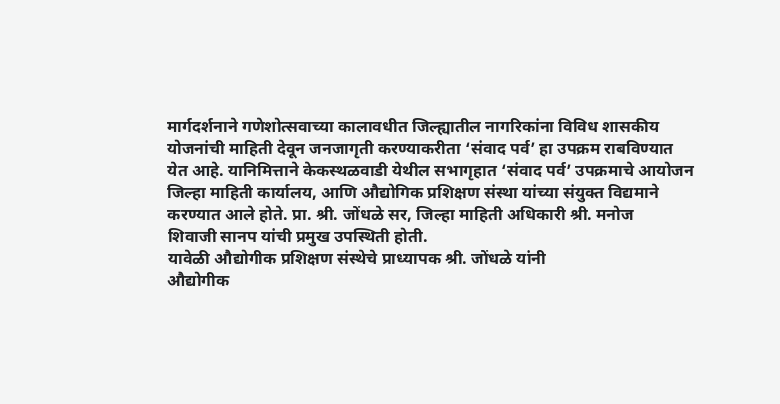मार्गदर्शनाने गणेशोत्सवाच्या कालावधीत जिल्ह्यातील नागरिकांना विविध शासकीय
योजनांची माहिती देवून जनजागृती करण्याकरीता ‘संवाद पर्व’ हा उपक्रम राबविण्यात
येत आहे. यानिमित्ताने केकस्थळवाडी येथील सभागृहात ‘संवाद पर्व’ उपक्रमाचे आयोजन
जिल्हा माहिती कार्यालय, आणि औद्योगिक प्रशिक्षण संस्था यांच्या संयुक्त विद्यमाने
करण्यात आले होते. प्रा. श्री. जोंधळे सर, जिल्हा माहिती अधिकारी श्री. मनोज
शिवाजी सानप यांची प्रमुख उपस्थिती होती.
यावेळी औद्योगीक प्रशिक्षण संस्थेचे प्राध्यापक श्री. जोंधळे यांनी
औद्योगीक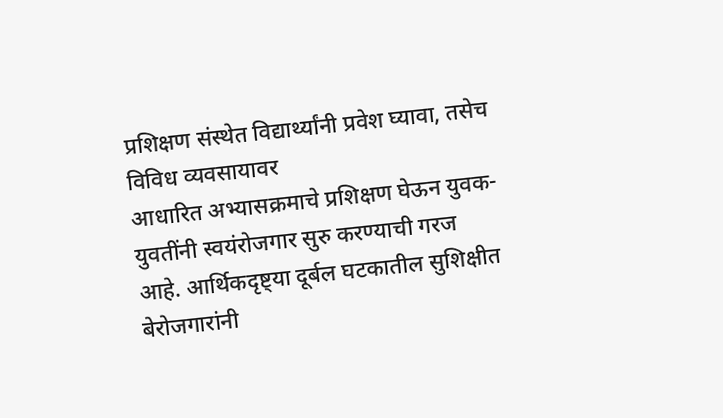प्रशिक्षण संस्थेत विद्यार्थ्यांनी प्रवेश घ्यावा, तसेच विविध व्यवसायावर
आधारित अभ्यासक्रमाचे प्रशिक्षण घेऊन युवक-युवतींनी स्वयंरोजगार सुरु करण्याची गरज
आहे. आर्थिकदृष्ट्या दूर्बल घटकातील सुशिक्षीत बेरोजगारांनी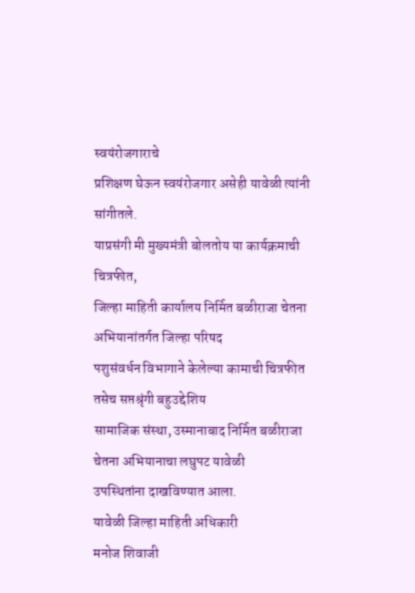स्वयंरोजगाराचे
प्रशिक्षण घेऊन स्वयंरोजगार असेही यावेळी त्यांनी सांगीतले.
याप्रसंगी मी मुख्यमंत्री बोलतोय या कार्यक्रमाची चित्रफीत,
जिल्हा माहिती कार्यालय निर्मित बळीराजा चेतना अभियानांतर्गत जिल्हा परिषद
पशुसंवर्धन विभागाने केलेल्या कामाची चित्रफीत तसेच सप्तश्रृंगी बहुउद्देशिय
सामाजिक संस्था, उस्मानाबाद निर्मित बळीराजा चेतना अभियानाचा लघुपट यावेळी
उपस्थितांना दाखविण्यात आला.
यावेळी जिल्हा माहिती अधिकारी
मनोज शिवाजी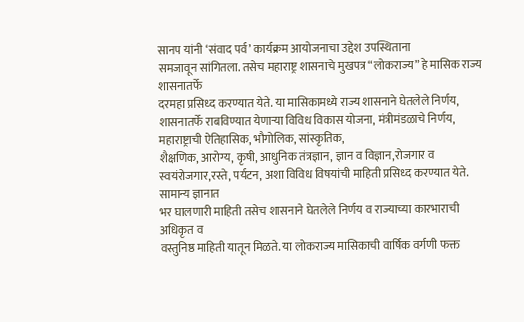सानप यांनी ‘संवाद पर्व’ कार्यक्रम आयोजनाचा उद्देश उपस्थिताना
समजावून सांगितला. तसेच महाराष्ट्र शासनाचे मुखपत्र “लोकराज्य” हे मासिक राज्य शासनातर्फे
दरमहा प्रसिध्द करण्यात येते. या मासिकामध्ये राज्य शासनाने घेतलेले निर्णय,
शासनातर्फे राबविण्यात येणाऱ्या विविध विकास योजना, मंत्रीमंडळाचे निर्णय,
महाराष्ट्राची ऐतिहासिक, भौगोलिक, सांस्कृतिक,
शैक्षणिक, आरोग्य, कृषी, आधुनिक तंत्रज्ञान, ज्ञान व विज्ञान,रोजगार व
स्वयंरोजगार,रस्ते, पर्यटन, अशा विविध विषयांची माहिती प्रसिध्द करण्यात येते. सामान्य ज्ञानात
भर घालणारी माहिती तसेच शासनाने घेतलेले निर्णय व राज्याच्या कारभाराची अधिकृत व
वस्तुनिष्ठ माहिती यातून मिळते. या लोकराज्य मासिकाची वार्षिक वर्गणी फक्त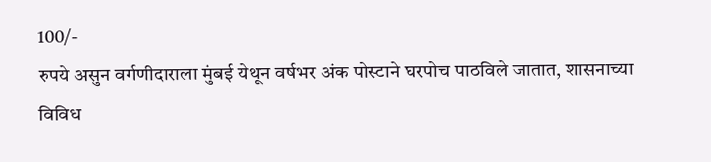100/-
रुपये असुन वर्गणीदाराला मुंबई येथून वर्षभर अंक पोस्टाने घरपोच पाठविले जातात, शासनाच्या
विविध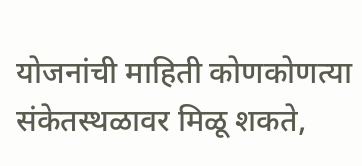योजनांची माहिती कोणकोणत्या संकेतस्थळावर मिळू शकते,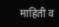माहिती व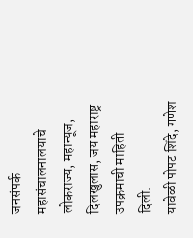जनसंपर्क
महासंचालनालयाचे लोकराज्य, महान्यूज, दिलखुलास, जय महाराष्ट्र उपक्रमाची माहिती
दिली.
यावेळी पोपट शिंदे, गणेश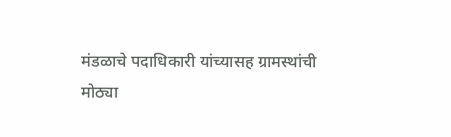मंडळाचे पदाधिकारी यांच्यासह ग्रामस्थांची
मोठ्या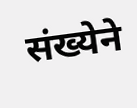संख्येने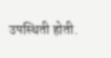उपस्थिती होती.